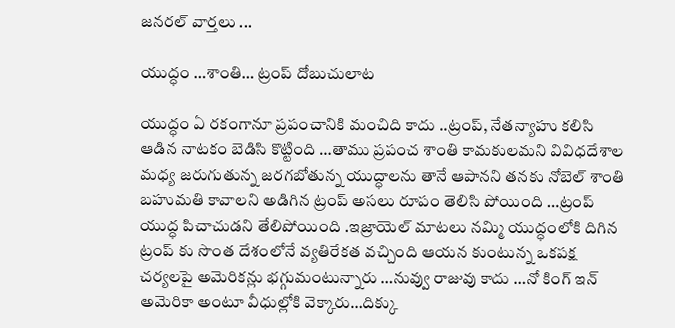జనరల్ వార్తలు ...

యుద్ధం …శాంతి… ట్రంప్ దోబుచులాట

యుద్ధం ఏ రకంగానూ ప్రపంచానికి మంచిది కాదు ..ట్రంప్, నేతన్యాహు కలిసి ఆడిన నాటకం బెడిసి కొట్టింది …తాము ప్రపంచ శాంతి కామకులమని వివిధదేశాల మధ్య జరుగుతున్న జరగబోతున్న యుద్ధాలను తానే ఆపానని తనకు నోబెల్ శాంతి బహుమతి కావాలని అడిగిన ట్రంప్ అసలు రూపం తెలిసి పోయింది …ట్రంప్ యుద్ధ పిచాచుడని తేలిపోయింది .ఇజ్రాయెల్ మాటలు నమ్మి యుద్ధంలోకి దిగిన ట్రంప్ కు సొంత దేశంలోనే వ్యతిరేకత వచ్చింది ఆయన కుంటున్న ఒకపక్ష చర్యలపై అమెరికన్లు భగ్గుమంటున్నారు …నువ్వు రాజువు కాదు …నో కింగ్ ఇన్ అమెరికా అంటూ వీధుల్లోకి వెక్కారు…దిక్కు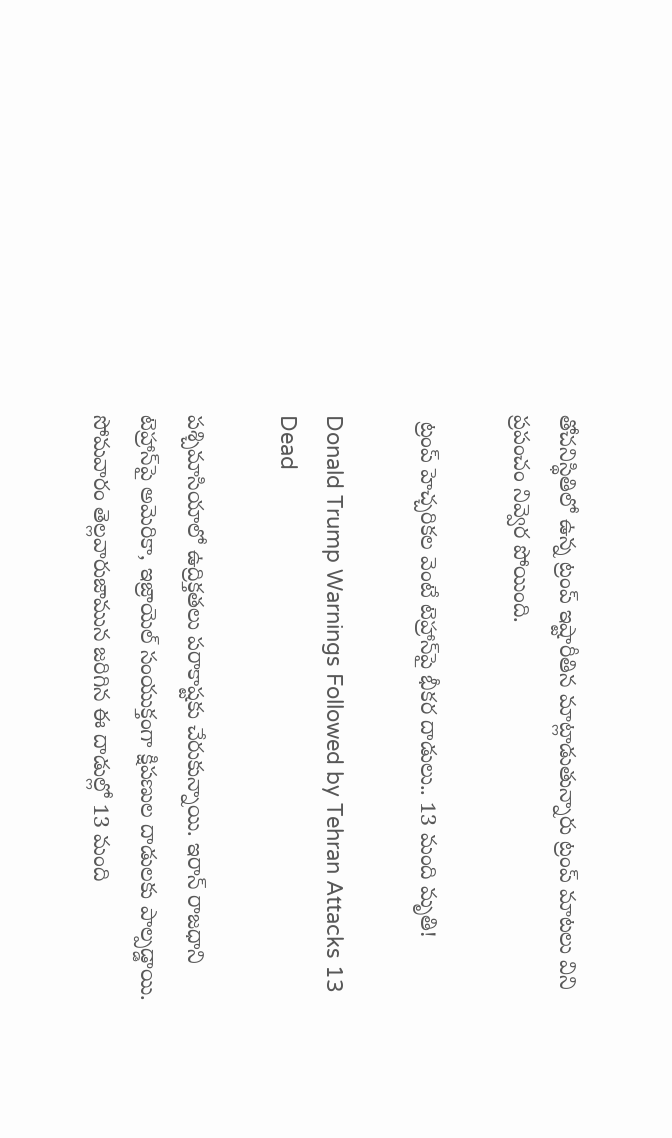తోచనిస్థితిలో ఉన్న ట్రంప్ ఇష్టారీతిన మాట్లాడుతున్నారు ట్రంప్ మాటలు విని ప్రపంచం నివ్వెర పోయింది.

 ట్రంప్ హెచ్చరికల వెంటే టెహ్రాన్‌పై భీకర దాడులు.. 13 మంది మృతి!

Donald Trump Warnings Followed by Tehran Attacks 13 Dead

పశ్చిమాసియాలో ఉద్రిక్తతలు పరాకాష్టకు చేరుకున్నాయి. ఇరాన్ రాజధాని టెహ్రాన్‌పై అమెరికా, ఇజ్రాయెల్ సంయుక్తంగా క్షిపణుల దాడులకు పాల్పడ్డాయి. సోమవారం తెల్లవారుజామున జరిగిన ఈ దాడుల్లో 13 మంది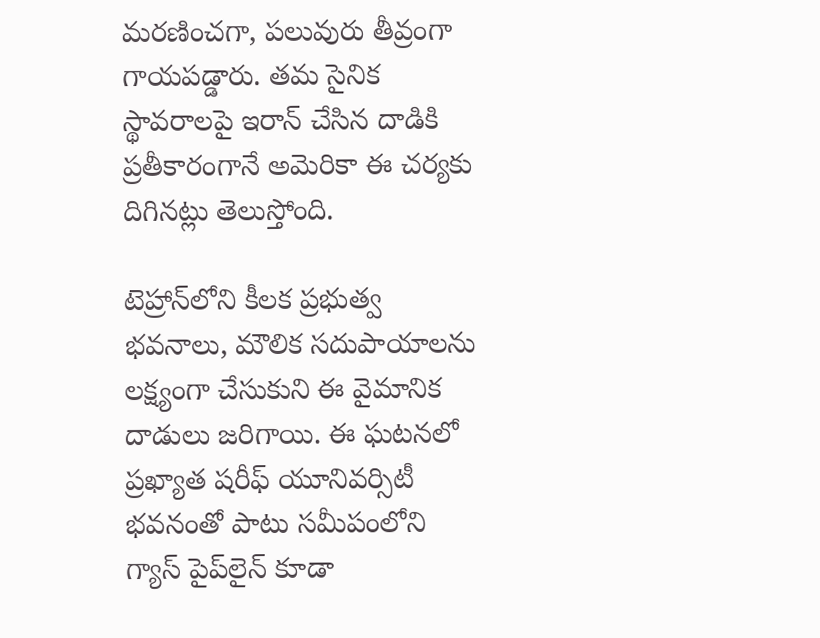మరణించగా, పలువురు తీవ్రంగా గాయపడ్డారు. తమ సైనిక స్థావరాలపై ఇరాన్ చేసిన దాడికి ప్రతీకారంగానే అమెరికా ఈ చర్యకు దిగినట్లు తెలుస్తోంది.

టెహ్రాన్‌లోని కీలక ప్రభుత్వ భవనాలు, మౌలిక సదుపాయాలను లక్ష్యంగా చేసుకుని ఈ వైమానిక దాడులు జరిగాయి. ఈ ఘటనలో ప్రఖ్యాత షరీఫ్ యూనివర్సిటీ భవనంతో పాటు సమీపంలోని గ్యాస్ పైప్‌లైన్ కూడా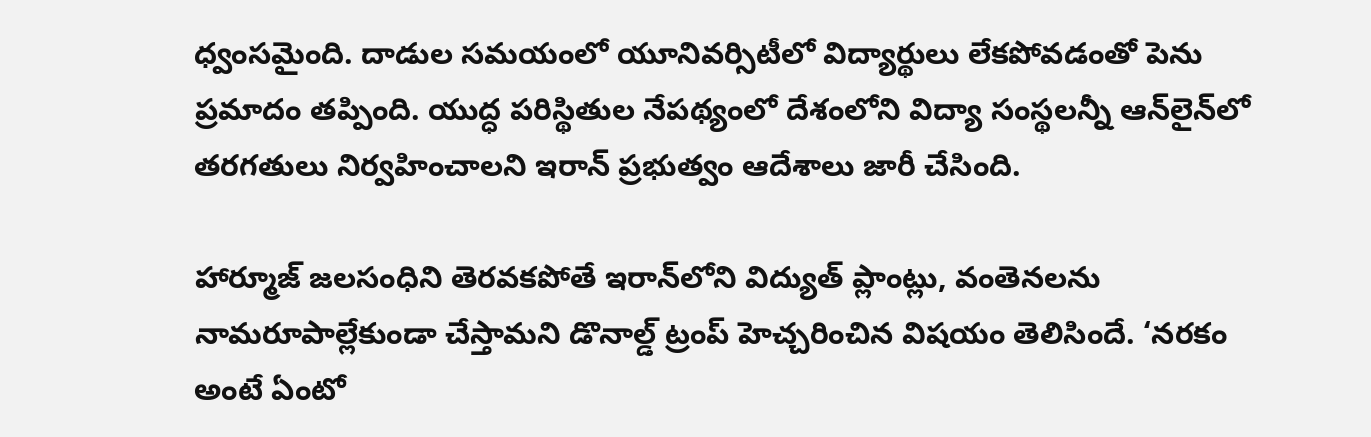ధ్వంసమైంది. దాడుల సమయంలో యూనివర్సిటీలో విద్యార్థులు లేకపోవడంతో పెను ప్రమాదం తప్పింది. యుద్ధ పరిస్థితుల నేపథ్యంలో దేశంలోని విద్యా సంస్థలన్నీ ఆన్‌లైన్‌లో తరగతులు నిర్వహించాలని ఇరాన్ ప్రభుత్వం ఆదేశాలు జారీ చేసింది.

హార్మూజ్ జలసంధిని తెరవకపోతే ఇరాన్‌లోని విద్యుత్ ప్లాంట్లు, వంతెనలను నామరూపాల్లేకుండా చేస్తామని డొనాల్డ్ ట్రంప్ హెచ్చరించిన విషయం తెలిసిందే. ‘నరకం అంటే ఏంటో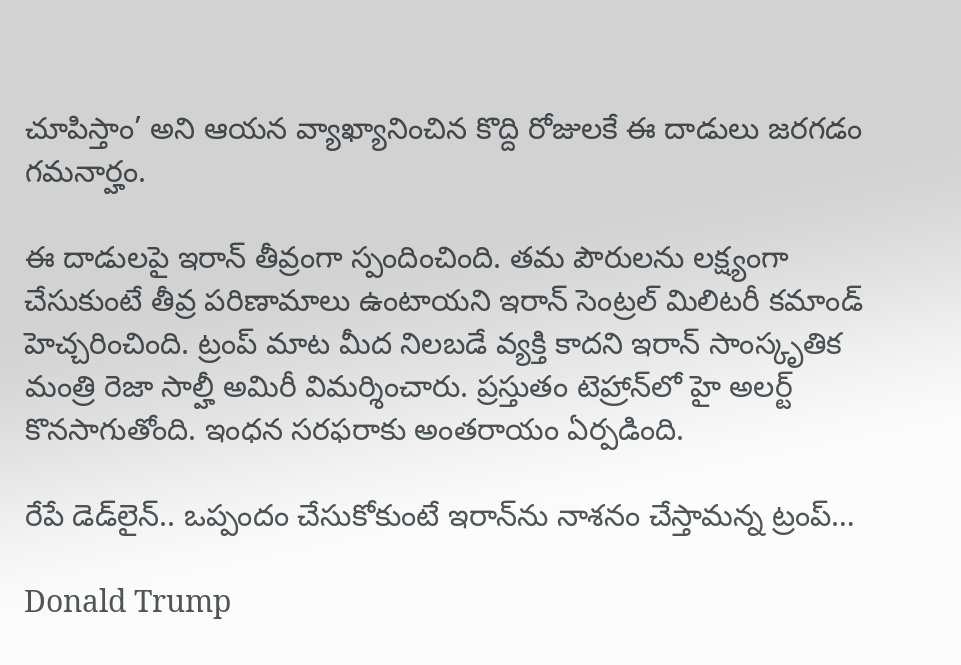చూపిస్తాం’ అని ఆయన వ్యాఖ్యానించిన కొద్ది రోజులకే ఈ దాడులు జరగడం గమనార్హం.

ఈ దాడులపై ఇరాన్ తీవ్రంగా స్పందించింది. తమ పౌరులను లక్ష్యంగా చేసుకుంటే తీవ్ర పరిణామాలు ఉంటాయని ఇరాన్ సెంట్రల్ మిలిటరీ కమాండ్ హెచ్చరించింది. ట్రంప్ మాట మీద నిలబడే వ్యక్తి కాదని ఇరాన్ సాంస్కృతిక మంత్రి రెజా సాల్హీ అమిరీ విమర్శించారు. ప్రస్తుతం టెహ్రాన్‌లో హై అలర్ట్ కొనసాగుతోంది. ఇంధన సరఫరాకు అంతరాయం ఏర్పడింది.

రేపే డెడ్‌లైన్.. ఒప్పందం చేసుకోకుంటే ఇరాన్‌ను నాశనం చేస్తామన్న ట్రంప్…

Donald Trump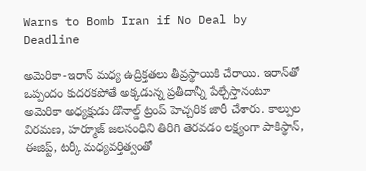Warns to Bomb Iran if No Deal by Deadline

అమెరికా-ఇరాన్ మధ్య ఉద్రిక్తతలు తీవ్రస్థాయికి చేరాయి. ఇరాన్‌తో ఒప్పందం కుదరకపోతే అక్కడున్న ప్రతీదాన్నీ పేల్చేస్తానంటూ అమెరికా అధ్యక్షుడు డొనాల్డ్ ట్రంప్ హెచ్చరిక జారీ చేశారు. కాల్పుల విరమణ, హర్మూజ్ జలసంధిని తిరిగి తెరవడం లక్ష్యంగా పాకిస్థాన్, ఈజిప్ట్, టర్కీ మధ్యవర్తిత్వంతో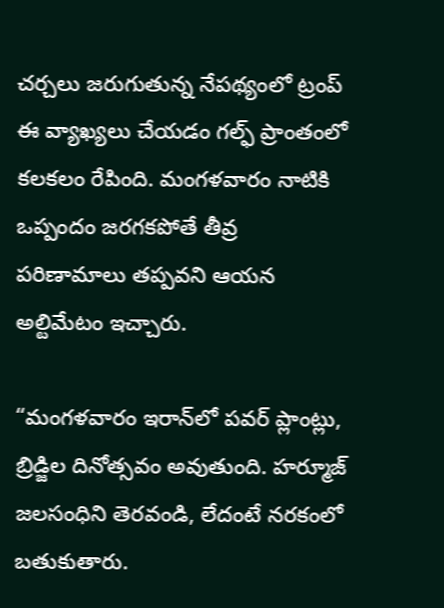చర్చలు జరుగుతున్న నేపథ్యంలో ట్రంప్ ఈ వ్యాఖ్యలు చేయడం గల్ఫ్ ప్రాంతంలో కలకలం రేపింది. మంగళవారం నాటికి ఒప్పందం జరగకపోతే తీవ్ర పరిణామాలు తప్పవని ఆయన అల్టిమేటం ఇచ్చారు.

“మంగళవారం ఇరాన్‌లో పవర్‌ ప్లాంట్లు, బ్రిడ్జిల దినోత్సవం అవుతుంది. హర్మూజ్ జలసంధిని తెరవండి, లేదంటే నరకంలో బతుకుతారు.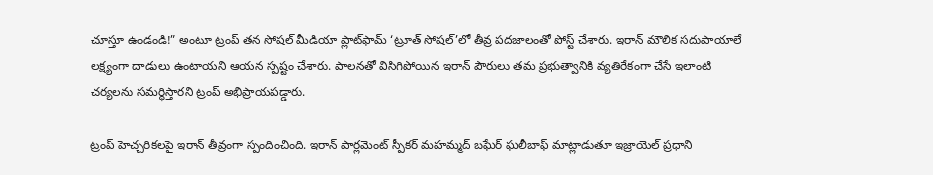చూస్తూ ఉండండి!” అంటూ ట్రంప్ తన సోషల్ మీడియా ప్లాట్‌ఫామ్ ‘ట్రూత్ సోషల్’లో తీవ్ర పదజాలంతో పోస్ట్ చేశారు. ఇరాన్ మౌలిక సదుపాయాలే లక్ష్యంగా దాడులు ఉంటాయని ఆయన స్పష్టం చేశారు. పాలనతో విసిగిపోయిన ఇరాన్ పౌరులు తమ ప్రభుత్వానికి వ్యతిరేకంగా చేసే ఇలాంటి చర్యలను సమర్థిస్తారని ట్రంప్ అభిప్రాయపడ్డారు.

ట్రంప్ హెచ్చరికలపై ఇరాన్ తీవ్రంగా స్పందించింది. ఇరాన్ పార్లమెంట్ స్పీకర్ మహమ్మద్ బఘేర్ ఘలీబాఫ్ మాట్లాడుతూ ఇజ్రాయెల్ ప్రధాని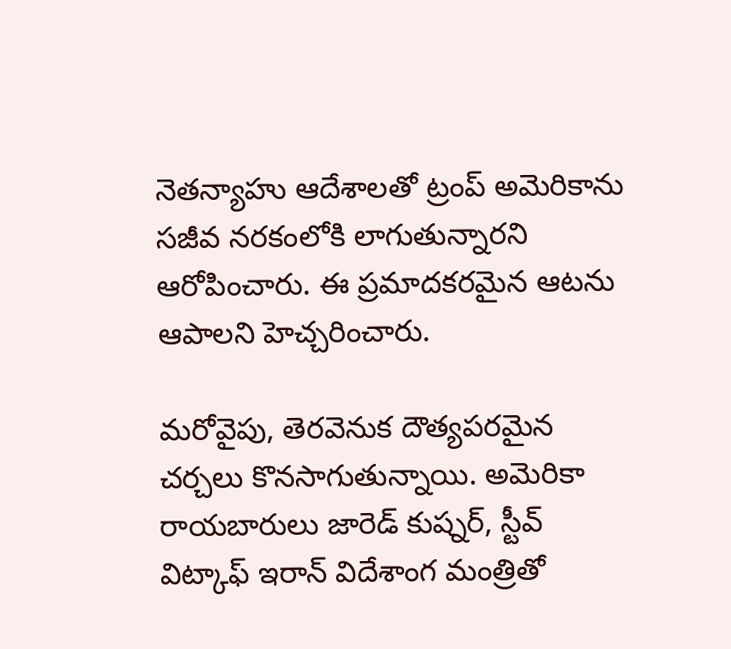నెతన్యాహు ఆదేశాలతో ట్రంప్ అమెరికాను సజీవ నరకంలోకి లాగుతున్నారని ఆరోపించారు. ఈ ప్రమాదకరమైన ఆటను ఆపాలని హెచ్చరించారు.

మరోవైపు, తెరవెనుక దౌత్యపరమైన చర్చలు కొనసాగుతున్నాయి. అమెరికా రాయబారులు జారెడ్ కుష్నర్, స్టీవ్ విట్కాఫ్ ఇరాన్ విదేశాంగ మంత్రితో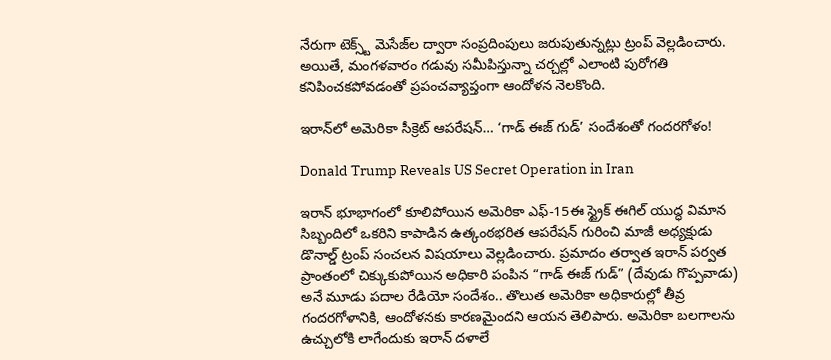నేరుగా టెక్స్ట్ మెసేజ్‌ల ద్వారా సంప్రదింపులు జరుపుతున్నట్లు ట్రంప్ వెల్లడించారు. అయితే, మంగళవారం గడువు సమీపిస్తున్నా చర్చల్లో ఎలాంటి పురోగతి కనిపించకపోవడంతో ప్రపంచవ్యాప్తంగా ఆందోళన నెలకొంది.

ఇరాన్‌లో అమెరికా సీక్రెట్ ఆపరేషన్… ‘గాడ్ ఈజ్ గుడ్’ సందేశంతో గందరగోళం!

Donald Trump Reveals US Secret Operation in Iran

ఇరాన్ భూభాగంలో కూలిపోయిన అమెరికా ఎఫ్-15ఈ స్ట్రైక్ ఈగిల్ యుద్ధ విమాన సిబ్బందిలో ఒకరిని కాపాడిన ఉత్కంఠభరిత ఆపరేషన్ గురించి మాజీ అధ్యక్షుడు డొనాల్డ్ ట్రంప్ సంచలన విషయాలు వెల్లడించారు. ప్రమాదం తర్వాత ఇరాన్ పర్వత ప్రాంతంలో చిక్కుకుపోయిన అధికారి పంపిన “గాడ్ ఈజ్ గుడ్” (దేవుడు గొప్పవాడు) అనే మూడు పదాల రేడియో సందేశం.. తొలుత అమెరికా అధికారుల్లో తీవ్ర గందరగోళానికి, ఆందోళనకు కారణమైందని ఆయన తెలిపారు. అమెరికా బలగాలను ఉచ్చులోకి లాగేందుకు ఇరాన్ దళాలే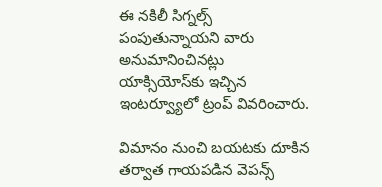ఈ నకిలీ సిగ్నల్స్ పంపుతున్నాయని వారు అనుమానించినట్లు యాక్సియోస్‌కు ఇచ్చిన ఇంటర్వ్యూలో ట్రంప్ వివరించారు.

విమానం నుంచి బయటకు దూకిన తర్వాత గాయపడిన వెపన్స్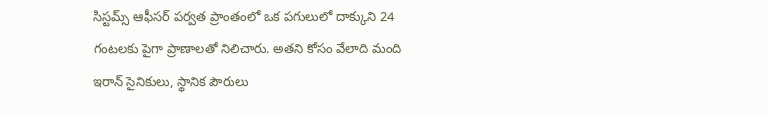సిస్టమ్స్ ఆఫీసర్ పర్వత ప్రాంతంలో ఒక పగులులో దాక్కుని 24 గంటలకు పైగా ప్రాణాలతో నిలిచారు. అతని కోసం వేలాది మంది ఇరాన్ సైనికులు, స్థానిక పౌరులు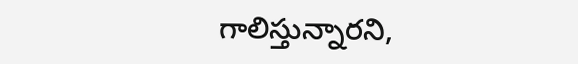గాలిస్తున్నారని,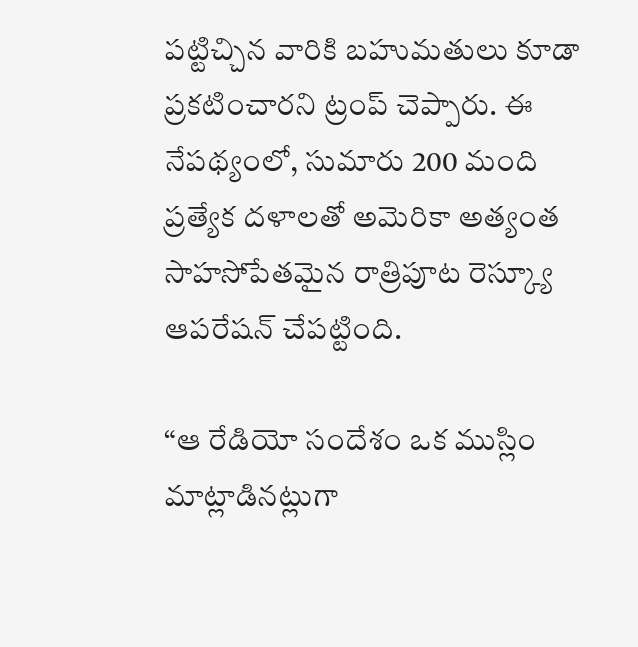పట్టిచ్చిన వారికి బహుమతులు కూడా ప్రకటించారని ట్రంప్ చెప్పారు. ఈ నేపథ్యంలో, సుమారు 200 మంది ప్రత్యేక దళాలతో అమెరికా అత్యంత సాహసోపేతమైన రాత్రిపూట రెస్క్యూ ఆపరేషన్ చేపట్టింది.

“ఆ రేడియో సందేశం ఒక ముస్లిం మాట్లాడినట్లుగా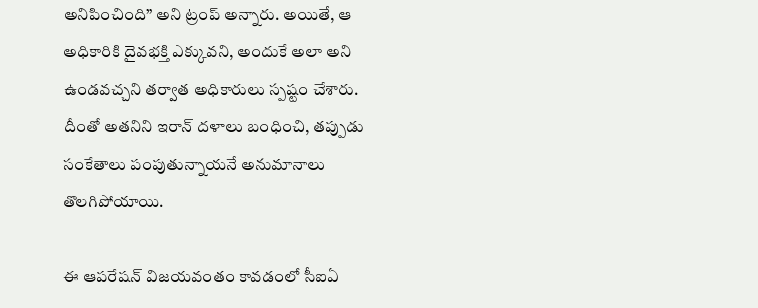అనిపించింది” అని ట్రంప్ అన్నారు. అయితే, ఆ అధికారికి దైవభక్తి ఎక్కువని, అందుకే అలా అని ఉండవచ్చని తర్వాత అధికారులు స్పష్టం చేశారు. దీంతో అతనిని ఇరాన్ దళాలు బంధించి, తప్పుడు సంకేతాలు పంపుతున్నాయనే అనుమానాలు తొలగిపోయాయి.

ఈ ఆపరేషన్ విజయవంతం కావడంలో సీఐఏ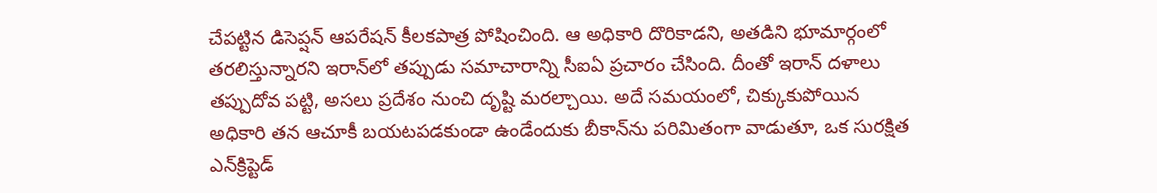చేపట్టిన డిసెప్షన్ ఆపరేషన్ కీలకపాత్ర పోషించింది. ఆ అధికారి దొరికాడని, అతడిని భూమార్గంలో తరలిస్తున్నారని ఇరాన్‌లో తప్పుడు సమాచారాన్ని సీఐఏ ప్రచారం చేసింది. దీంతో ఇరాన్ దళాలు తప్పుదోవ పట్టి, అసలు ప్రదేశం నుంచి దృష్టి మరల్చాయి. అదే సమయంలో, చిక్కుకుపోయిన అధికారి తన ఆచూకీ బయటపడకుండా ఉండేందుకు బీకాన్‌ను పరిమితంగా వాడుతూ, ఒక సురక్షిత ఎన్‌క్రిప్టెడ్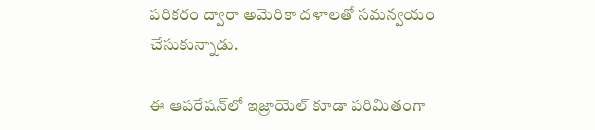పరికరం ద్వారా అమెరికా దళాలతో సమన్వయం చేసుకున్నాడు.

ఈ ఆపరేషన్‌లో ఇజ్రాయెల్ కూడా పరిమితంగా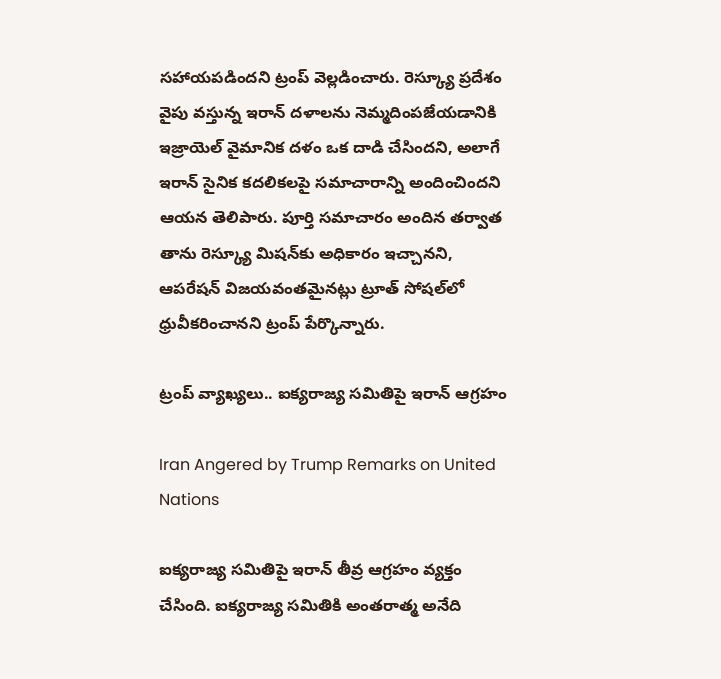సహాయపడిందని ట్రంప్ వెల్లడించారు. రెస్క్యూ ప్రదేశం వైపు వస్తున్న ఇరాన్ దళాలను నెమ్మదింపజేయడానికి ఇజ్రాయెల్ వైమానిక దళం ఒక దాడి చేసిందని, అలాగే ఇరాన్ సైనిక కదలికలపై సమాచారాన్ని అందించిందని ఆయన తెలిపారు. పూర్తి సమాచారం అందిన తర్వాత తాను రెస్క్యూ మిషన్‌కు అధికారం ఇచ్చానని, ఆపరేషన్ విజయవంతమైనట్లు ట్రూత్ సోషల్‌లో ధ్రువీకరించానని ట్రంప్ పేర్కొన్నారు.

ట్రంప్ వ్యాఖ్యలు.. ఐక్యరాజ్య సమితిపై ఇరాన్ ఆగ్రహం

Iran Angered by Trump Remarks on United Nations

ఐక్యరాజ్య సమితిపై ఇరాన్ తీవ్ర ఆగ్రహం వ్యక్తం చేసింది. ఐక్యరాజ్య సమితికి అంతరాత్మ అనేది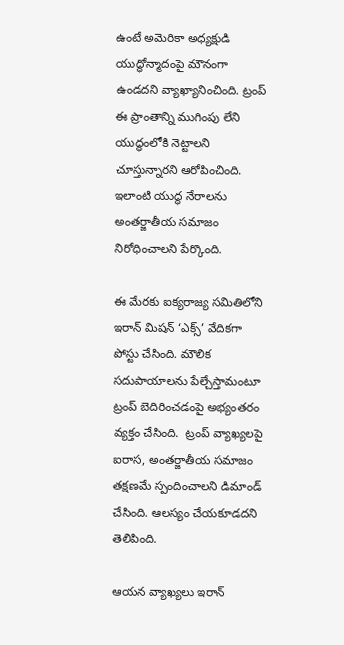ఉంటే అమెరికా అధ్యక్షుడి యుద్ధోన్మాదంపై మౌనంగా ఉండదని వ్యాఖ్యానించింది. ట్రంప్ ఈ ప్రాంతాన్ని ముగింపు లేని యుద్ధంలోకి నెట్టాలని చూస్తున్నారని ఆరోపించింది. ఇలాంటి యుద్ధ నేరాలను అంతర్జాతీయ సమాజం నిరోధించాలని పేర్కొంది.

ఈ మేరకు ఐక్యరాజ్య సమితిలోని ఇరాన్ మిషన్ ‘ఎక్స్’ వేదికగా పోస్టు చేసింది. మౌలిక సదుపాయాలను పేల్చేస్తామంటూ ట్రంప్ బెదిరించడంపై అభ్యంతరం వ్యక్తం చేసింది.  ట్రంప్ వ్యాఖ్యలపై ఐరాస, అంతర్జాతీయ సమాజం తక్షణమే స్పందించాలని డిమాండ్ చేసింది. ఆలస్యం చేయకూడదని తెలిపింది.

ఆయన వ్యాఖ్యలు ఇరాన్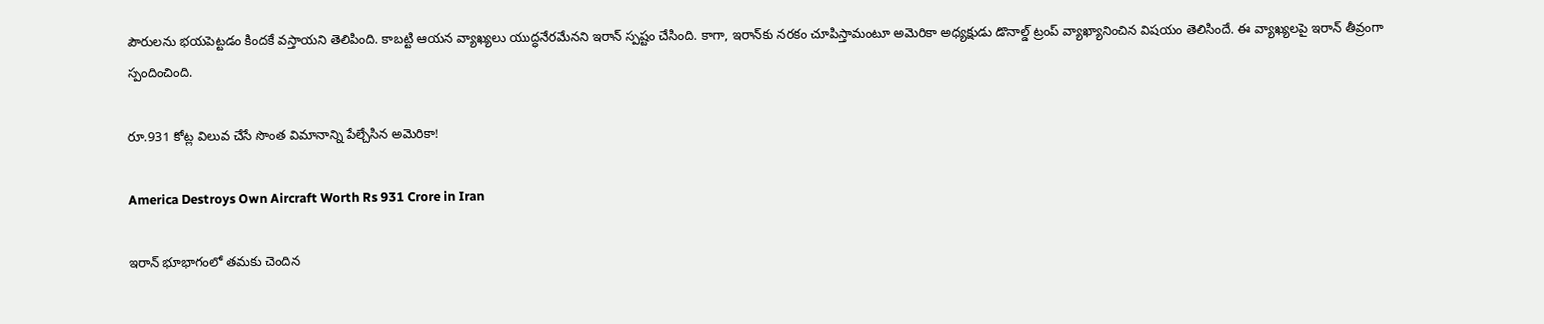పౌరులను భయపెట్టడం కిందకే వస్తాయని తెలిపింది. కాబట్టి ఆయన వ్యాఖ్యలు యుద్ధనేరమేనని ఇరాన్ స్పష్టం చేసింది. కాగా, ఇరాన్‌కు నరకం చూపిస్తామంటూ అమెరికా అధ్యక్షుడు డొనాల్డ్ ట్రంప్ వ్యాఖ్యానించిన విషయం తెలిసిందే. ఈ వ్యాఖ్యలపై ఇరాన్ తీవ్రంగా స్పందించింది.

రూ.931 కోట్ల విలువ చేసే సొంత విమానాన్ని పేల్చేసిన అమెరికా!

America Destroys Own Aircraft Worth Rs 931 Crore in Iran

ఇరాన్ భూభాగంలో తమకు చెందిన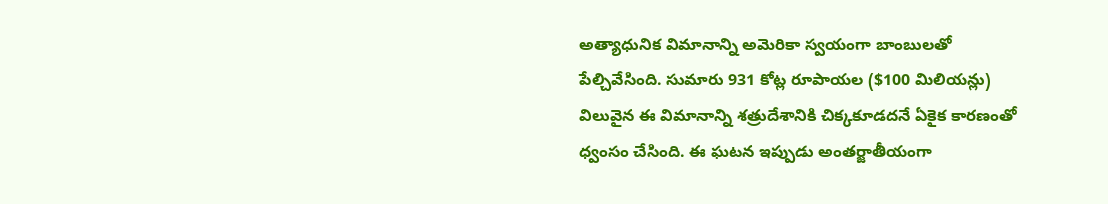అత్యాధునిక విమానాన్ని అమెరికా స్వయంగా బాంబులతో పేల్చివేసింది. సుమారు 931 కోట్ల రూపాయల ($100 మిలియన్లు) విలువైన ఈ విమానాన్ని శత్రుదేశానికి చిక్కకూడదనే ఏకైక కారణంతో ధ్వంసం చేసింది. ఈ ఘటన ఇప్పుడు అంతర్జాతీయంగా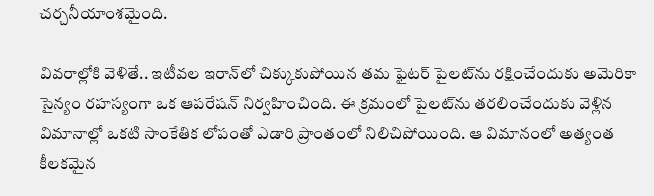చర్చనీయాంశమైంది.

వివరాల్లోకి వెళితే.. ఇటీవల ఇరాన్‌లో చిక్కుకుపోయిన తమ ఫైటర్ పైలట్‌ను రక్షించేందుకు అమెరికా సైన్యం రహస్యంగా ఒక ఆపరేషన్ నిర్వహించింది. ఈ క్రమంలో పైలట్‌ను తరలించేందుకు వెళ్లిన విమానాల్లో ఒకటి సాంకేతిక లోపంతో ఎడారి ప్రాంతంలో నిలిచిపోయింది. ఆ విమానంలో అత్యంత కీలకమైన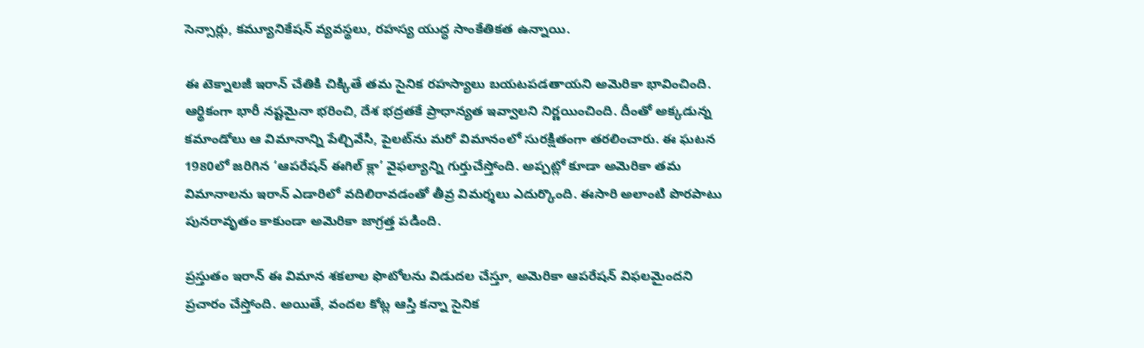సెన్సార్లు, కమ్యూనికేషన్ వ్యవస్థలు, రహస్య యుద్ధ సాంకేతికత ఉన్నాయి.

ఈ టెక్నాలజీ ఇరాన్ చేతికి చిక్కితే తమ సైనిక రహస్యాలు బయటపడతాయని అమెరికా భావించింది. ఆర్థికంగా భారీ నష్టమైనా భరించి, దేశ భద్రతకే ప్రాధాన్యత ఇవ్వాలని నిర్ణయించింది. దీంతో అక్కడున్న కమాండోలు ఆ విమానాన్ని పేల్చివేసి, పైలట్‌ను మరో విమానంలో సురక్షితంగా తరలించారు. ఈ ఘటన 1980లో జరిగిన ‘ఆపరేషన్ ఈగిల్ క్లా’ వైఫల్యాన్ని గుర్తుచేస్తోంది. అప్పట్లో కూడా అమెరికా తమ విమానాలను ఇరాన్ ఎడారిలో వదిలిరావడంతో తీవ్ర విమర్శలు ఎదుర్కొంది. ఈసారి అలాంటి పొరపాటు పునరావృతం కాకుండా అమెరికా జాగ్రత్త పడింది.

ప్రస్తుతం ఇరాన్ ఈ విమాన శకలాల ఫొటోలను విడుదల చేస్తూ, అమెరికా ఆపరేషన్ విఫలమైందని ప్రచారం చేస్తోంది. అయితే, వందల కోట్ల ఆస్తి కన్నా సైనిక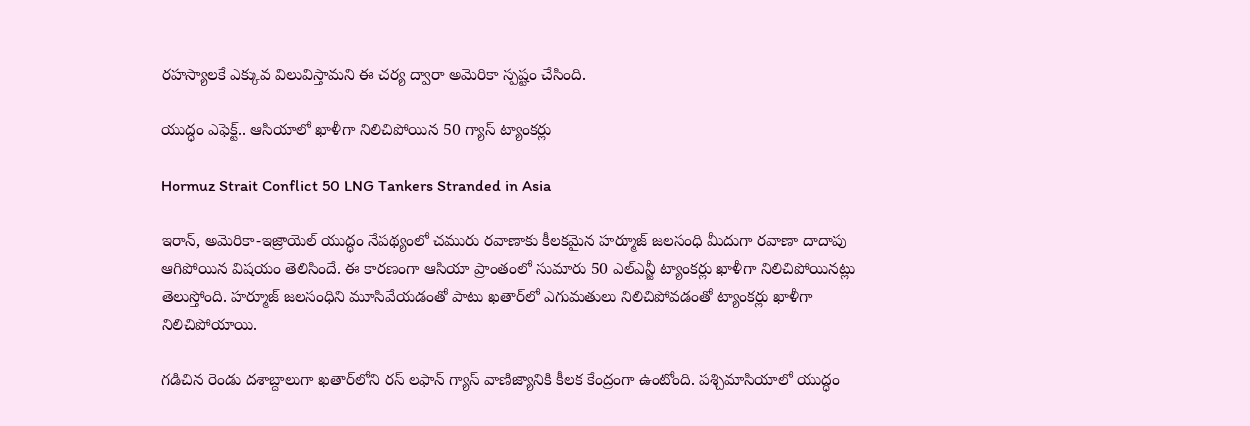రహస్యాలకే ఎక్కువ విలువిస్తామని ఈ చర్య ద్వారా అమెరికా స్పష్టం చేసింది.

యుద్ధం ఎఫెక్ట్.. ఆసియాలో ఖాళీగా నిలిచిపోయిన 50 గ్యాస్ ట్యాంకర్లు

Hormuz Strait Conflict 50 LNG Tankers Stranded in Asia

ఇరాన్, అమెరికా-ఇజ్రాయెల్ యుద్ధం నేపథ్యంలో చమురు రవాణాకు కీలకమైన హర్మూజ్ జలసంధి మీదుగా రవాణా దాదాపు ఆగిపోయిన విషయం తెలిసిందే. ఈ కారణంగా ఆసియా ప్రాంతంలో సుమారు 50 ఎల్ఎన్జీ ట్యాంకర్లు ఖాళీగా నిలిచిపోయినట్లు తెలుస్తోంది. హర్మూజ్ జలసంధిని మూసివేయడంతో పాటు ఖతార్‌లో ఎగుమతులు నిలిచిపోవడంతో ట్యాంకర్లు ఖాళీగా నిలిచిపోయాయి.

గడిచిన రెండు దశాబ్దాలుగా ఖతార్‌లోని రస్ లఫాన్ గ్యాస్ వాణిజ్యానికి కీలక కేంద్రంగా ఉంటోంది. పశ్చిమాసియాలో యుద్ధం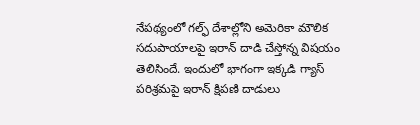నేపథ్యంలో గల్ఫ్ దేశాల్లోని అమెరికా మౌలిక సదుపాయాలపై ఇరాన్ దాడి చేస్తోన్న విషయం తెలిసిందే. ఇందులో భాగంగా ఇక్కడి గ్యాస్ పరిశ్రమపై ఇరాన్ క్షిపణి దాడులు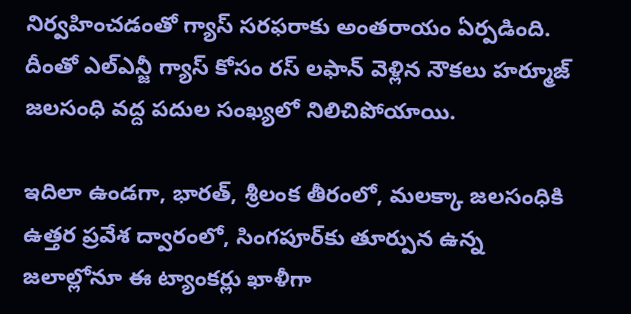నిర్వహించడంతో గ్యాస్ సరఫరాకు అంతరాయం ఏర్పడింది. దీంతో ఎల్ఎన్జీ గ్యాస్ కోసం రస్ లఫాన్ వెళ్లిన నౌకలు హర్మూజ్ జలసంధి వద్ద పదుల సంఖ్యలో నిలిచిపోయాయి.

ఇదిలా ఉండగా, భారత్, శ్రీలంక తీరంలో, మలక్కా జలసంధికి ఉత్తర ప్రవేశ ద్వారంలో, సింగపూర్‌కు తూర్పున ఉన్న జలాల్లోనూ ఈ ట్యాంకర్లు ఖాళీగా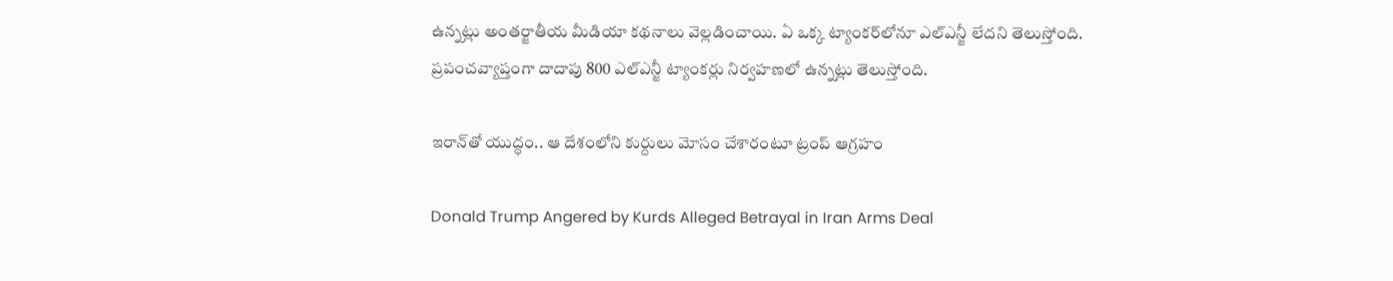ఉన్నట్లు అంతర్జాతీయ మీడియా కథనాలు వెల్లడించాయి. ఏ ఒక్క ట్యాంకర్‌లోనూ ఎల్ఎన్జీ లేదని తెలుస్తోంది. ప్రపంచవ్యాప్తంగా దాదాపు 800 ఎల్ఎన్జీ ట్యాంకర్లు నిర్వహణలో ఉన్నట్లు తెలుస్తోంది.

ఇరాన్‌తో యుద్ధం.. ఆ దేశంలోని కుర్దులు మోసం చేశారంటూ ట్రంప్ ఆగ్రహం

Donald Trump Angered by Kurds Alleged Betrayal in Iran Arms Deal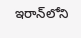ఇరాన్‌లోని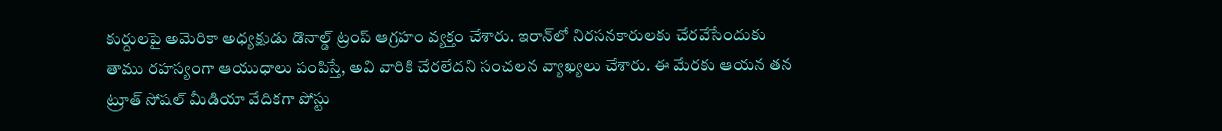కుర్దులపై అమెరికా అధ్యక్షుడు డొనాల్డ్ ట్రంప్ ఆగ్రహం వ్యక్తం చేశారు. ఇరాన్‌లో నిరసనకారులకు చేరవేసేందుకు తాము రహస్యంగా ఆయుధాలు పంపిస్తే, అవి వారికి చేరలేదని సంచలన వ్యాఖ్యలు చేశారు. ఈ మేరకు ఆయన తన ట్రూత్ సోషల్ మీడియా వేదికగా పోస్టు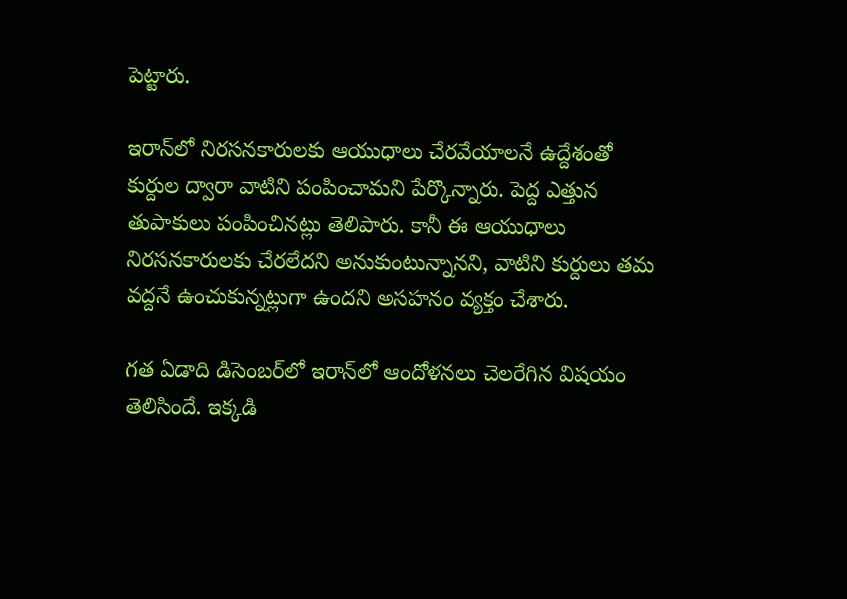పెట్టారు.

ఇరాన్‌లో నిరసనకారులకు ఆయుధాలు చేరవేయాలనే ఉద్దేశంతో కుర్దుల ద్వారా వాటిని పంపించామని పేర్కొన్నారు. పెద్ద ఎత్తున తుపాకులు పంపించినట్లు తెలిపారు. కానీ ఈ ఆయుధాలు నిరసనకారులకు చేరలేదని అనుకుంటున్నానని, వాటిని కుర్దులు తమ వద్దనే ఉంచుకున్నట్లుగా ఉందని అసహనం వ్యక్తం చేశారు.

గత ఏడాది డిసెంబర్‌లో ఇరాన్‌లో ఆందోళనలు చెలరేగిన విషయం తెలిసిందే. ఇక్కడి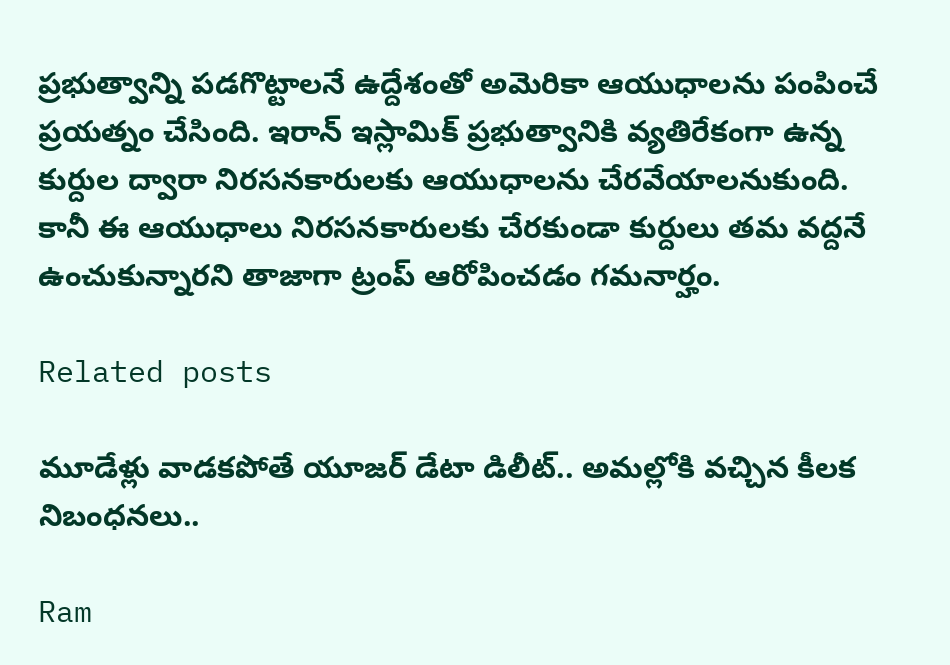ప్రభుత్వాన్ని పడగొట్టాలనే ఉద్దేశంతో అమెరికా ఆయుధాలను పంపించే ప్రయత్నం చేసింది. ఇరాన్ ఇస్లామిక్ ప్రభుత్వానికి వ్యతిరేకంగా ఉన్న కుర్దుల ద్వారా నిరసనకారులకు ఆయుధాలను చేరవేయాలనుకుంది. కానీ ఈ ఆయుధాలు నిరసనకారులకు చేరకుండా కుర్దులు తమ వద్దనే ఉంచుకున్నారని తాజాగా ట్రంప్ ఆరోపించడం గమనార్హం.

Related posts

మూడేళ్లు వాడకపోతే యూజర్ డేటా డిలీట్.. అమల్లోకి వచ్చిన కీలక నిబంధనలు..

Ram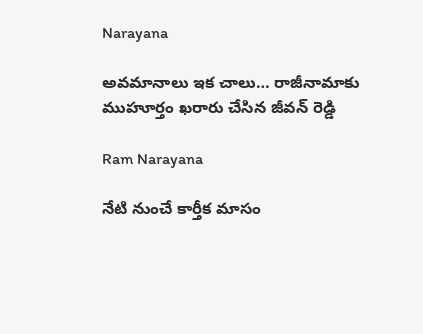Narayana

అవమానాలు ఇక చాలు… రాజీనామాకు ముహూర్తం ఖరారు చేసిన జీవన్ రెడ్డి

Ram Narayana

నేటి నుంచే కార్తీక మాసం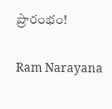ప్రారంభం!

Ram Narayana